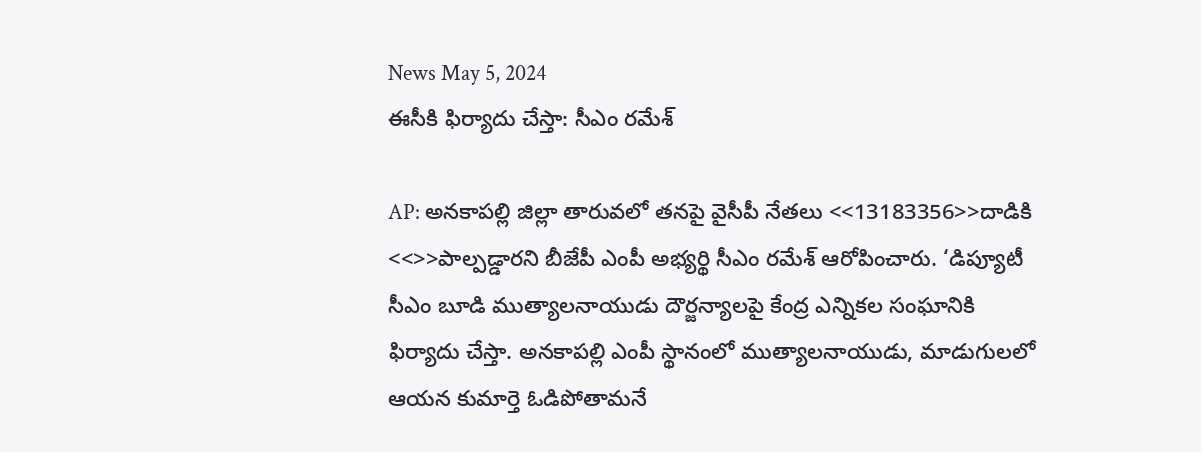News May 5, 2024
ఈసీకి ఫిర్యాదు చేస్తా: సీఎం రమేశ్

AP: అనకాపల్లి జిల్లా తారువలో తనపై వైసీపీ నేతలు <<13183356>>దాడికి <<>>పాల్పడ్డారని బీజేపీ ఎంపీ అభ్యర్థి సీఎం రమేశ్ ఆరోపించారు. ‘డిప్యూటీ సీఎం బూడి ముత్యాలనాయుడు దౌర్జన్యాలపై కేంద్ర ఎన్నికల సంఘానికి ఫిర్యాదు చేస్తా. అనకాపల్లి ఎంపీ స్థానంలో ముత్యాలనాయుడు, మాడుగులలో ఆయన కుమార్తె ఓడిపోతామనే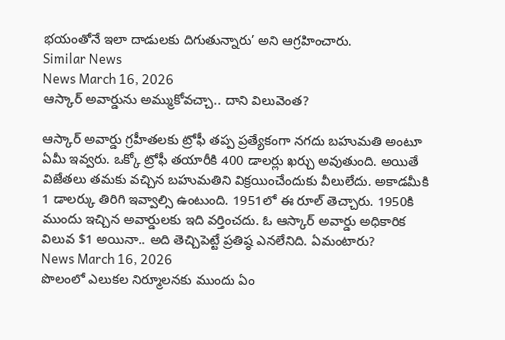భయంతోనే ఇలా దాడులకు దిగుతున్నారు’ అని ఆగ్రహించారు.
Similar News
News March 16, 2026
ఆస్కార్ అవార్డును అమ్ముకోవచ్చా.. దాని విలువెంత?

ఆస్కార్ అవార్డు గ్రహీతలకు ట్రోఫీ తప్ప ప్రత్యేకంగా నగదు బహుమతి అంటూ ఏమీ ఇవ్వరు. ఒక్కో ట్రోఫీ తయారీకి 400 డాలర్లు ఖర్చు అవుతుంది. అయితే విజేతలు తమకు వచ్చిన బహుమతిని విక్రయించేందుకు వీలులేదు. అకాడమీకి 1 డాలర్కు తిరిగి ఇవ్వాల్సి ఉంటుంది. 1951లో ఈ రూల్ తెచ్చారు. 1950కి ముందు ఇచ్చిన అవార్డులకు ఇది వర్తించదు. ఓ ఆస్కార్ అవార్డు అధికారిక విలువ $1 అయినా.. అది తెచ్చిపెట్టే ప్రతిష్ఠ ఎనలేనిది. ఏమంటారు?
News March 16, 2026
పొలంలో ఎలుకల నిర్మూలనకు ముందు ఏం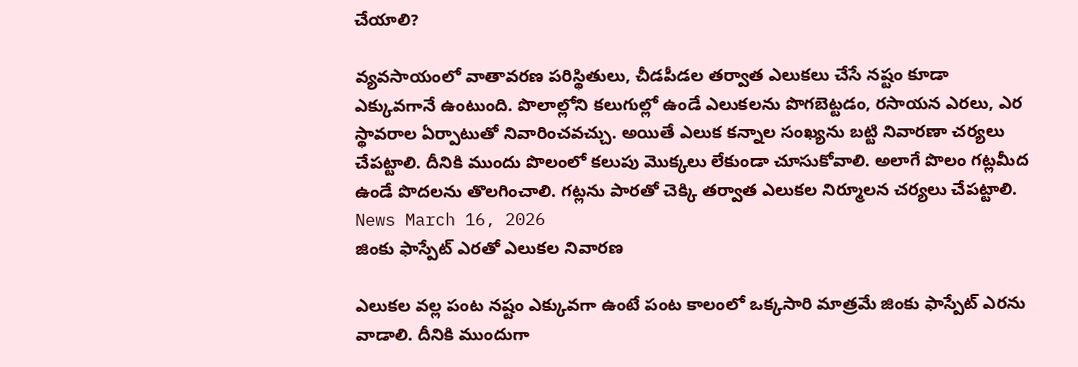చేయాలి?

వ్యవసాయంలో వాతావరణ పరిస్థితులు, చీడపీడల తర్వాత ఎలుకలు చేసే నష్టం కూడా ఎక్కువగానే ఉంటుంది. పొలాల్లోని కలుగుల్లో ఉండే ఎలుకలను పొగబెట్టడం, రసాయన ఎరలు, ఎర స్థావరాల ఏర్పాటుతో నివారించవచ్చు. అయితే ఎలుక కన్నాల సంఖ్యను బట్టి నివారణా చర్యలు చేపట్టాలి. దీనికి ముందు పొలంలో కలుపు మొక్కలు లేకుండా చూసుకోవాలి. అలాగే పొలం గట్లమీద ఉండే పొదలను తొలగించాలి. గట్లను పారతో చెక్కి తర్వాత ఎలుకల నిర్మూలన చర్యలు చేపట్టాలి.
News March 16, 2026
జింకు ఫాస్పేట్ ఎరతో ఎలుకల నివారణ

ఎలుకల వల్ల పంట నష్టం ఎక్కువగా ఉంటే పంట కాలంలో ఒక్కసారి మాత్రమే జింకు ఫాస్పేట్ ఎరను వాడాలి. దీనికి ముందుగా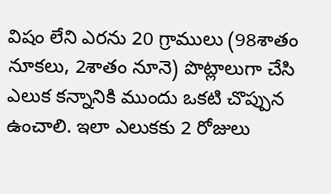విషం లేని ఎరను 20 గ్రాములు (98శాతం నూకలు, 2శాతం నూనె) పొట్లాలుగా చేసి ఎలుక కన్నానికి ముందు ఒకటి చొప్పున ఉంచాలి. ఇలా ఎలుకకు 2 రోజులు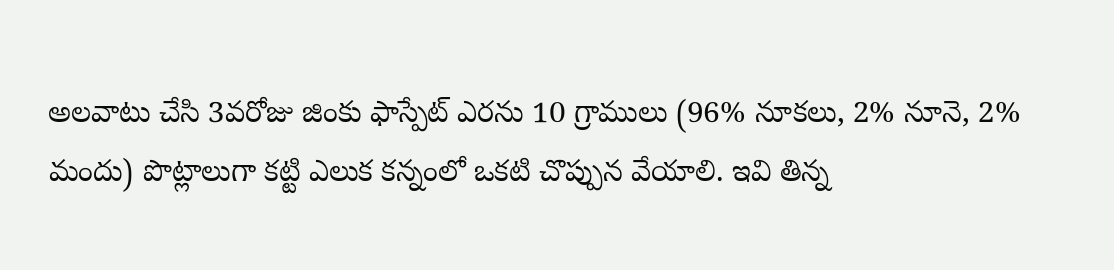అలవాటు చేసి 3వరోజు జింకు ఫాస్పేట్ ఎరను 10 గ్రాములు (96% నూకలు, 2% నూనె, 2% మందు) పొట్లాలుగా కట్టి ఎలుక కన్నంలో ఒకటి చొప్పున వేయాలి. ఇవి తిన్న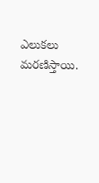ఎలుకలు మరణిస్తాయి.